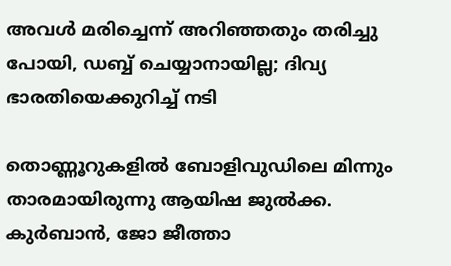അവള്‍ മരിച്ചെന്ന് അറിഞ്ഞതും തരിച്ചു പോയി, ഡബ്ബ് ചെയ്യാനായില്ല; ദിവ്യ ഭാരതിയെക്കുറിച്ച് നടി

തൊണ്ണൂറുകളില്‍ ബോളിവുഡിലെ മിന്നും താരമായിരുന്നു ആയിഷ ജുല്‍ക്ക. കുര്‍ബാന്‍, ജോ ജീത്താ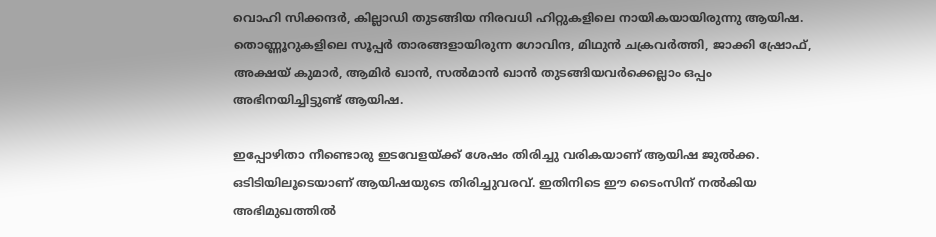വൊഹി സിക്കന്ദര്‍, കില്ലാഡി തുടങ്ങിയ നിരവധി ഹിറ്റുകളിലെ നായികയായിരുന്നു ആയിഷ. തൊണ്ണൂറുകളിലെ സൂപ്പര്‍ താരങ്ങളായിരുന്ന ഗോവിന്ദ, മിഥുന്‍ ചക്രവര്‍ത്തി, ജാക്കി ഷ്രോഫ്, അക്ഷയ് കുമാര്‍, ആമിര്‍ ഖാന്‍, സല്‍മാന്‍ ഖാന്‍ തുടങ്ങിയവര്‍ക്കെല്ലാം ഒപ്പം അഭിനയിച്ചിട്ടുണ്ട് ആയിഷ.

ഇപ്പോഴിതാ നീണ്ടൊരു ഇടവേളയ്ക്ക് ശേഷം തിരിച്ചു വരികയാണ് ആയിഷ ജുല്‍ക്ക. ഒടിടിയിലൂടെയാണ് ആയിഷയുടെ തിരിച്ചുവരവ്. ഇതിനിടെ ഈ ടൈംസിന് നല്‍കിയ അഭിമുഖത്തില്‍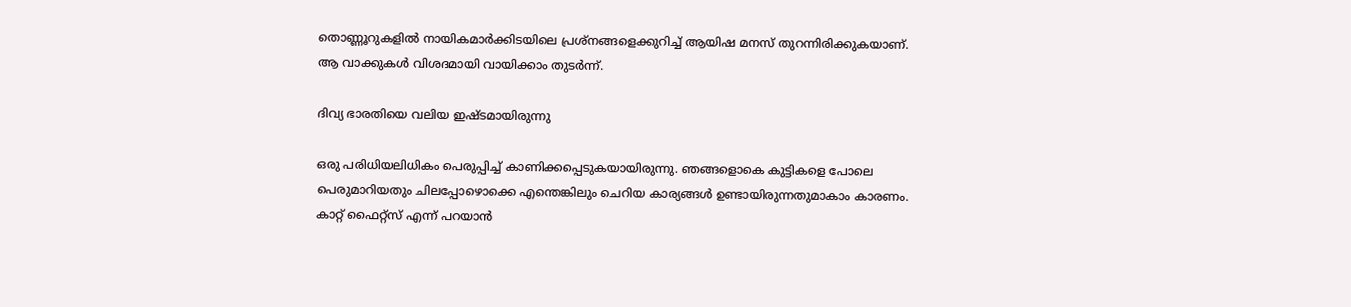തൊണ്ണൂറുകളില്‍ നായികമാര്‍ക്കിടയിലെ പ്രശ്‌നങ്ങളെക്കുറിച്ച് ആയിഷ മനസ് തുറന്നിരിക്കുകയാണ്. ആ വാക്കുകള്‍ വിശദമായി വായിക്കാം തുടര്‍ന്ന്.

ദിവ്യ ഭാരതിയെ വലിയ ഇഷ്ടമായിരുന്നു

ഒരു പരിധിയലിധികം പെരുപ്പിച്ച് കാണിക്കപ്പെടുകയായിരുന്നു. ഞങ്ങളൊകെ കുട്ടികളെ പോലെ പെരുമാറിയതും ചിലപ്പോഴൊക്കെ എന്തെങ്കിലും ചെറിയ കാര്യങ്ങള്‍ ഉണ്ടായിരുന്നതുമാകാം കാരണം. കാറ്റ് ഫൈറ്റ്‌സ് എന്ന് പറയാന്‍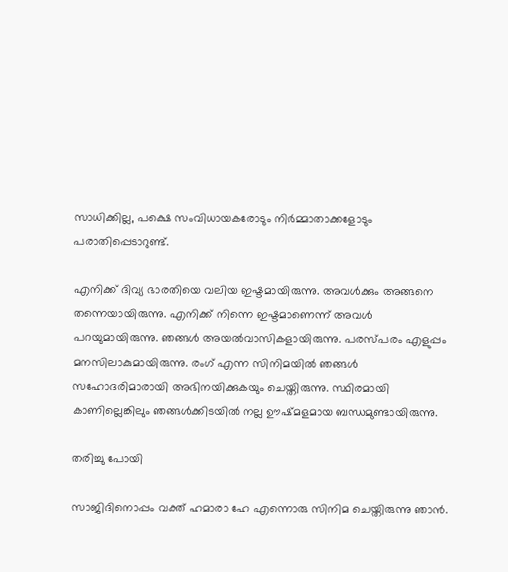സാധിക്കില്ല, പക്ഷെ സംവിധായകരോടും നിര്‍മ്മാതാക്കളോടും പരാതിപ്പെടാറുണ്ട്.

എനിക്ക് ദിവ്യ ഭാരതിയെ വലിയ ഇഷ്ടമായിരുന്നു. അവള്‍ക്കും അങ്ങനെ തന്നെയായിരുന്നു. എനിക്ക് നിന്നെ ഇഷ്ടമാണെന്ന് അവള്‍ പറയുമായിരുന്നു. ഞങ്ങള്‍ അയല്‍വാസികളായിരുന്നു. പരസ്പരം എളുപ്പം മനസിലാകുമായിരുന്നു. രംഗ് എന്ന സിനിമയില്‍ ഞങ്ങള്‍ സഹോദരിമാരായി അഭിനയിക്കുകയും ചെയ്തിരുന്നു. സ്ഥിരമായി കാണില്ലെങ്കിലും ഞങ്ങള്‍ക്കിടയില്‍ നല്ല ഊഷ്മളമായ ബന്ധമുണ്ടായിരുന്നു.

തരിച്ചു പോയി

സാജിദിനൊപ്പം വക്ത് ഹമാരാ ഹേ എന്നൊരു സിനിമ ചെയ്തിരുന്നു ഞാന്‍.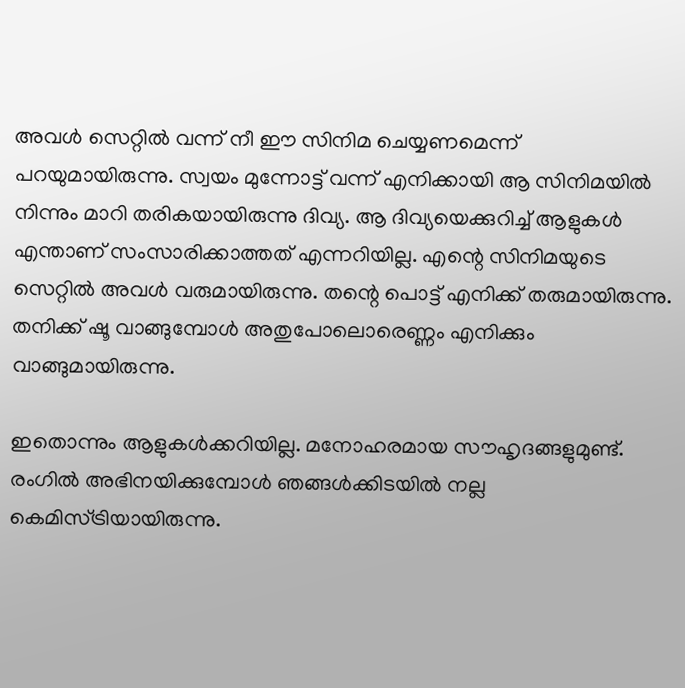അവള്‍ സെറ്റില്‍ വന്ന് നീ ഈ സിനിമ ചെയ്യണമെന്ന് പറയുമായിരുന്നു. സ്വയം മുന്നോട്ട് വന്ന് എനിക്കായി ആ സിനിമയില്‍ നിന്നും മാറി തരികയായിരുന്നു ദിവ്യ. ആ ദിവ്യയെക്കുറിച്ച് ആളുകള്‍ എന്താണ് സംസാരിക്കാത്തത് എന്നറിയില്ല. എന്റെ സിനിമയുടെ സെറ്റില്‍ അവള്‍ വരുമായിരുന്നു. തന്റെ പൊട്ട് എനിക്ക് തരുമായിരുന്നു. തനിക്ക് ഷൂ വാങ്ങുമ്പോള്‍ അതുപോലൊരെണ്ണം എനിക്കും വാങ്ങുമായിരുന്നു.

ഇതൊന്നും ആളുകള്‍ക്കറിയില്ല. മനോഹരമായ സൗഹൃദങ്ങളുമുണ്ട്. രംഗില്‍ അഭിനയിക്കുമ്പോള്‍ ഞങ്ങള്‍ക്കിടയില്‍ നല്ല കെമിസ്ട്രിയായിരുന്നു.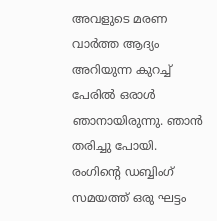അവളുടെ മരണ വാര്‍ത്ത ആദ്യം അറിയുന്ന കുറച്ച് പേരില്‍ ഒരാള്‍ ഞാനായിരുന്നു. ഞാന്‍ തരിച്ചു പോയി. രംഗിന്റെ ഡബ്ബിംഗ് സമയത്ത് ഒരു ഘട്ടം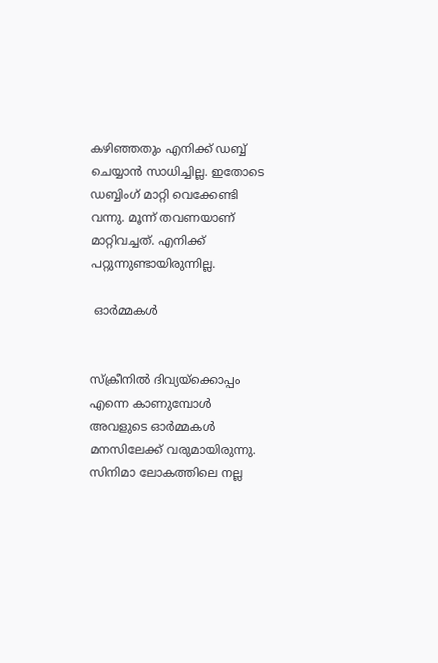കഴിഞ്ഞതും എനിക്ക് ഡബ്ബ് ചെയ്യാന്‍ സാധിച്ചില്ല. ഇതോടെ ഡബ്ബിംഗ് മാറ്റി വെക്കേണ്ടി വന്നു. മൂന്ന് തവണയാണ് മാറ്റിവച്ചത്. എനിക്ക് പറ്റുന്നുണ്ടായിരുന്നില്ല.

 ഓര്‍മ്മകള്‍


സ്‌ക്രീനില്‍ ദിവ്യയ്‌ക്കൊപ്പം എന്നെ കാണുമ്പോള്‍ അവളുടെ ഓര്‍മ്മകള്‍ മനസിലേക്ക് വരുമായിരുന്നു. സിനിമാ ലോകത്തിലെ നല്ല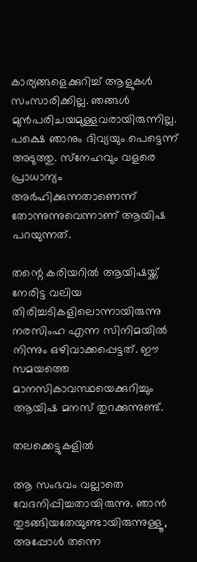കാര്യങ്ങളെക്കുറിച്ച് ആളുകള്‍ സംസാരിക്കില്ല. ഞങ്ങള്‍ മുന്‍പരിചയമുള്ളവരായിരുന്നില്ല. പക്ഷെ ഞാനും ദിവ്യയും പെട്ടെന്ന് അടുത്തു. സ്‌നേഹവും വളരെ പ്രാധാന്യം അര്‍ഹിക്കുന്നതാണെന്ന് തോന്നുന്നുവെന്നാണ് ആയിഷ പറയുന്നത്.

തന്റെ കരിയറില്‍ ആയിഷയ്ക്ക് നേരിട്ട വലിയ തിരിച്ചടികളിലൊന്നായിരുന്നു നരസിംഹ എന്ന സിനിമയില്‍ നിന്നും ഒഴിവാക്കപ്പെട്ടത്. ഈ സമയത്തെ മാനസികാവസ്ഥയെക്കുറിച്ചും ആയിഷ മനസ് തുറക്കുന്നുണ്ട്.

തലക്കെട്ടുകളില്‍

ആ സംഭവം വല്ലാതെ വേദനിപ്പിച്ചതായിരുന്നു. ഞാന്‍ തുടങ്ങിയതേയുണ്ടായിരുന്നുള്ളൂ, അപ്പോള്‍ തന്നെ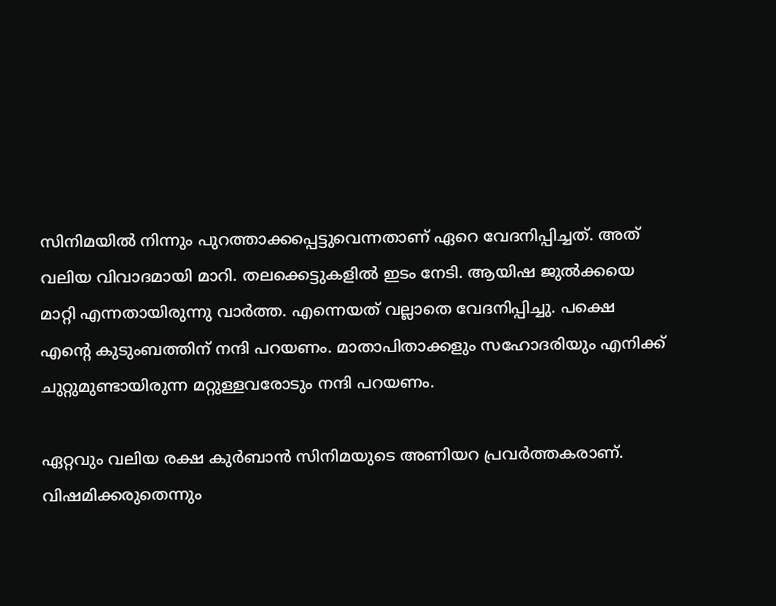സിനിമയില്‍ നിന്നും പുറത്താക്കപ്പെട്ടുവെന്നതാണ് ഏറെ വേദനിപ്പിച്ചത്. അത് വലിയ വിവാദമായി മാറി. തലക്കെട്ടുകളില്‍ ഇടം നേടി. ആയിഷ ജുല്‍ക്കയെ മാറ്റി എന്നതായിരുന്നു വാര്‍ത്ത. എന്നെയത് വല്ലാതെ വേദനിപ്പിച്ചു. പക്ഷെ എന്റെ കുടുംബത്തിന് നന്ദി പറയണം. മാതാപിതാക്കളും സഹോദരിയും എനിക്ക് ചുറ്റുമുണ്ടായിരുന്ന മറ്റുള്ളവരോടും നന്ദി പറയണം.

ഏറ്റവും വലിയ രക്ഷ കുര്‍ബാന്‍ സിനിമയുടെ അണിയറ പ്രവര്‍ത്തകരാണ്. വിഷമിക്കരുതെന്നും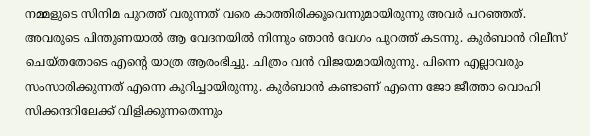നമ്മളുടെ സിനിമ പുറത്ത് വരുന്നത് വരെ കാത്തിരിക്കൂവെന്നുമായിരുന്നു അവര്‍ പറഞ്ഞത്. അവരുടെ പിന്തുണയാല്‍ ആ വേദനയില്‍ നിന്നും ഞാന്‍ വേഗം പുറത്ത് കടന്നു. കുര്‍ബാന്‍ റിലീസ് ചെയ്തതോടെ എന്റെ യാത്ര ആരംഭിച്ചു. ചിത്രം വന്‍ വിജയമായിരുന്നു. പിന്നെ എല്ലാവരും സംസാരിക്കുന്നത് എന്നെ കുറിച്ചായിരുന്നു. കുര്‍ബാന്‍ കണ്ടാണ് എന്നെ ജോ ജീത്താ വൊഹി സിക്കന്ദറിലേക്ക് വിളിക്കുന്നതെന്നും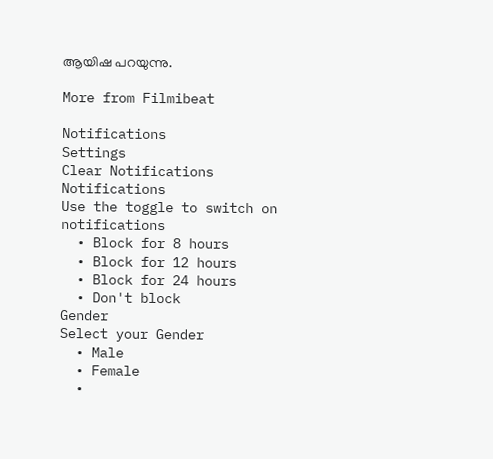ആയിഷ പറയുന്നു.

More from Filmibeat

Notifications
Settings
Clear Notifications
Notifications
Use the toggle to switch on notifications
  • Block for 8 hours
  • Block for 12 hours
  • Block for 24 hours
  • Don't block
Gender
Select your Gender
  • Male
  • Female
  •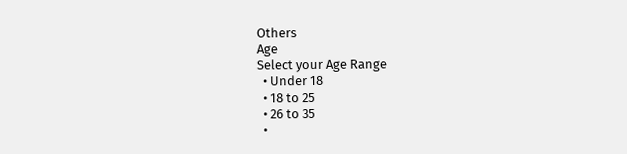Others
Age
Select your Age Range
  • Under 18
  • 18 to 25
  • 26 to 35
  •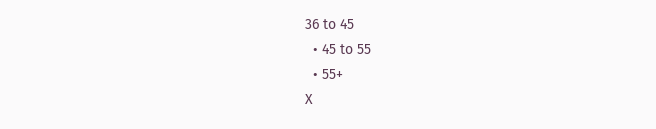36 to 45
  • 45 to 55
  • 55+
X